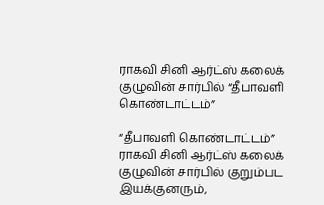ராகவி சினி ஆர்ட்ஸ் கலைக் குழுவின் சார்பில் “தீபாவளி கொண்டாட்டம்”

“தீபாவளி கொண்டாட்டம்” ராகவி சினி ஆர்ட்ஸ் கலைக் குழுவின் சார்பில் குறும்பட இயக்குனரும்,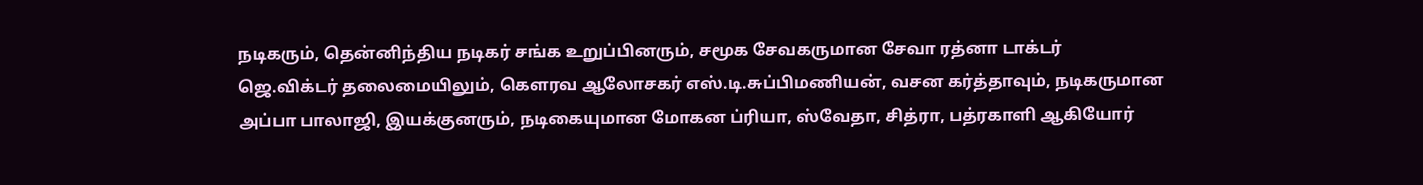நடிகரும், தென்னிந்திய நடிகர் சங்க உறுப்பினரும், சமூக சேவகருமான சேவா ரத்னா டாக்டர் ஜெ.விக்டர் தலைமையிலும், கெளரவ ஆலோசகர் எஸ்.டி.சுப்பிமணியன், வசன கர்த்தாவும், நடிகருமான அப்பா பாலாஜி, இயக்குனரும், நடிகையுமான மோகன ப்ரியா, ஸ்வேதா, சித்ரா, பத்ரகாளி ஆகியோர்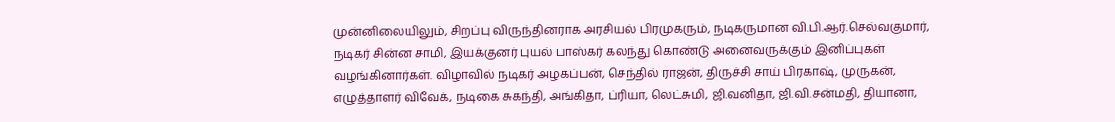முன்னிலையிலும், சிறப்பு விருந்தினராக அரசியல் பிரமுகரும், நடிகருமான வி.பி.ஆர்.செல்வகுமார், நடிகர் சின்ன சாமி, இயக்குனர் புயல் பாஸ்கர் கலந்து கொண்டு அனைவருக்கும் இனிப்புகள் வழங்கினார்கள். விழாவில் நடிகர் அழகப்பன், செந்தில் ராஜன், திருச்சி சாய் பிரகாஷ், முருகன், எழுத்தாளர் விவேக், நடிகை சுகந்தி, அங்கிதா, ப்ரியா, லெட்சுமி, ஜி.வனிதா, ஜி.வி.சன்மதி, தியானா,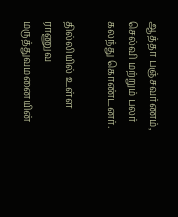ஆத்தா பஞ்சவர்ணம், செல்வி மற்றும் பலர் கலந்து கொண்டனர்.

தில்லியில் உள்ள ராணுவ மருத்துவமனையின்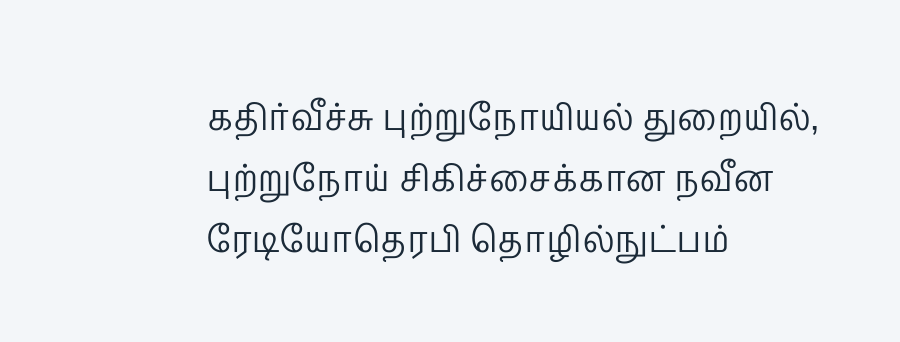கதிர்வீச்சு புற்றுநோயியல் துறையில், புற்றுநோய் சிகிச்சைக்கான நவீன ரேடியோதெரபி தொழில்நுட்பம்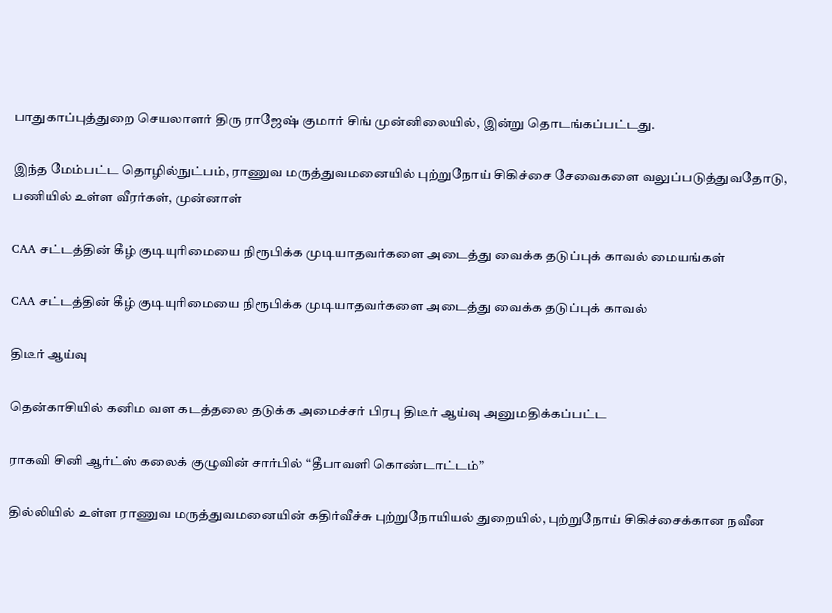பாதுகாப்புத்துறை செயலாளர் திரு ராஜேஷ் குமார் சிங் முன்னிலையில், இன்று தொடங்கப்பட்டது.

இந்த மேம்பட்ட தொழில்நுட்பம், ராணுவ மருத்துவமனையில் புற்றுநோய் சிகிச்சை சேவைகளை வலுப்படுத்துவதோடு, பணியில் உள்ள வீரர்கள், முன்னாள்

CAA சட்டத்தின் கீழ் குடியுரிமையை நிரூபிக்க முடியாதவர்களை அடைத்து வைக்க தடுப்புக் காவல் மையங்கள்

CAA சட்டத்தின் கீழ் குடியுரிமையை நிரூபிக்க முடியாதவர்களை அடைத்து வைக்க தடுப்புக் காவல்

திடீர் ஆய்வு

தென்காசியில் கனிம வள கடத்தலை தடுக்க அமைச்சர் பிரபு திடீர் ஆய்வு அனுமதிக்கப்பட்ட

ராகவி சினி ஆர்ட்ஸ் கலைக் குழுவின் சார்பில் “தீபாவளி கொண்டாட்டம்”

தில்லியில் உள்ள ராணுவ மருத்துவமனையின் கதிர்வீச்சு புற்றுநோயியல் துறையில், புற்றுநோய் சிகிச்சைக்கான நவீன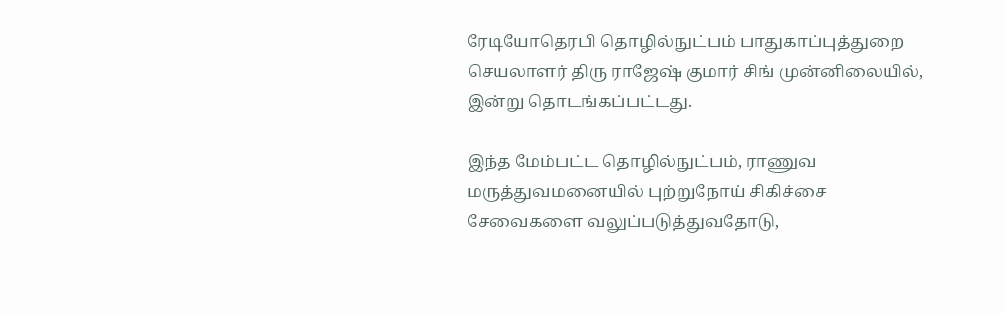ரேடியோதெரபி தொழில்நுட்பம் பாதுகாப்புத்துறை செயலாளர் திரு ராஜேஷ் குமார் சிங் முன்னிலையில், இன்று தொடங்கப்பட்டது.

இந்த மேம்பட்ட தொழில்நுட்பம், ராணுவ மருத்துவமனையில் புற்றுநோய் சிகிச்சை சேவைகளை வலுப்படுத்துவதோடு,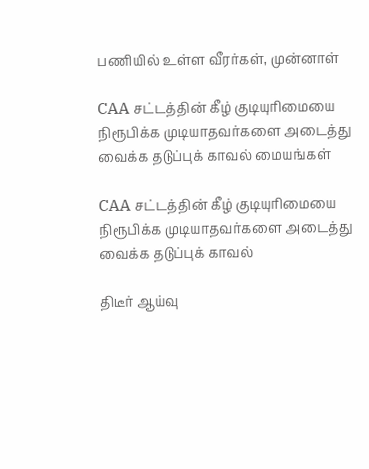பணியில் உள்ள வீரர்கள், முன்னாள்

CAA சட்டத்தின் கீழ் குடியுரிமையை நிரூபிக்க முடியாதவர்களை அடைத்து வைக்க தடுப்புக் காவல் மையங்கள்

CAA சட்டத்தின் கீழ் குடியுரிமையை நிரூபிக்க முடியாதவர்களை அடைத்து வைக்க தடுப்புக் காவல்

திடீர் ஆய்வு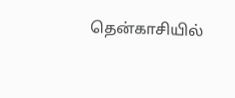தென்காசியில்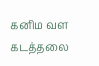கனிம வள கடத்தலை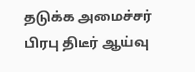தடுக்க அமைச்சர் பிரபு திடீர் ஆய்வு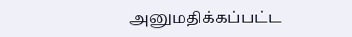அனுமதிக்கப்பட்ட